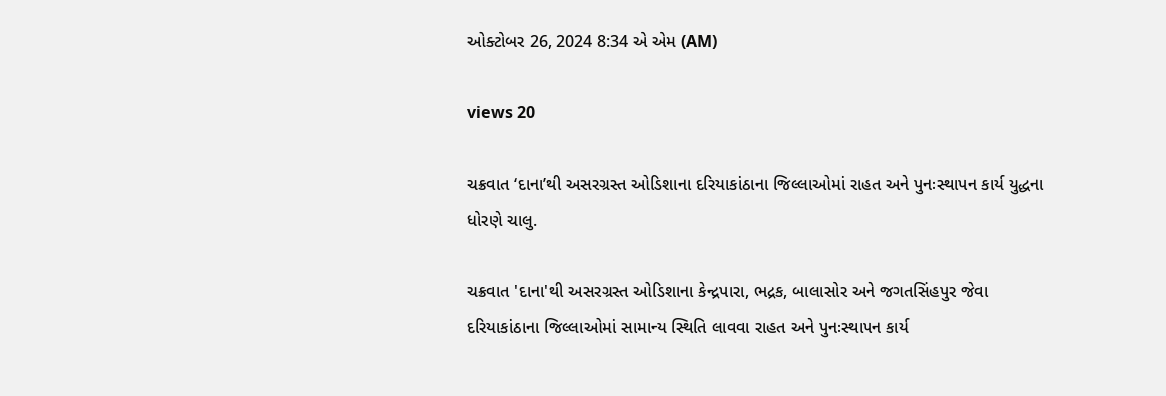ઓક્ટોબર 26, 2024 8:34 એ એમ (AM)

views 20

ચક્રવાત ‘દાના’થી અસરગ્રસ્ત ઓડિશાના દરિયાકાંઠાના જિલ્લાઓમાં રાહત અને પુનઃસ્થાપન કાર્ય યુદ્ધના ધોરણે ચાલુ.

ચક્રવાત 'દાના'થી અસરગ્રસ્ત ઓડિશાના કેન્દ્રપારા, ભદ્રક, બાલાસોર અને જગતસિંહપુર જેવા દરિયાકાંઠાના જિલ્લાઓમાં સામાન્ય સ્થિતિ લાવવા રાહત અને પુનઃસ્થાપન કાર્ય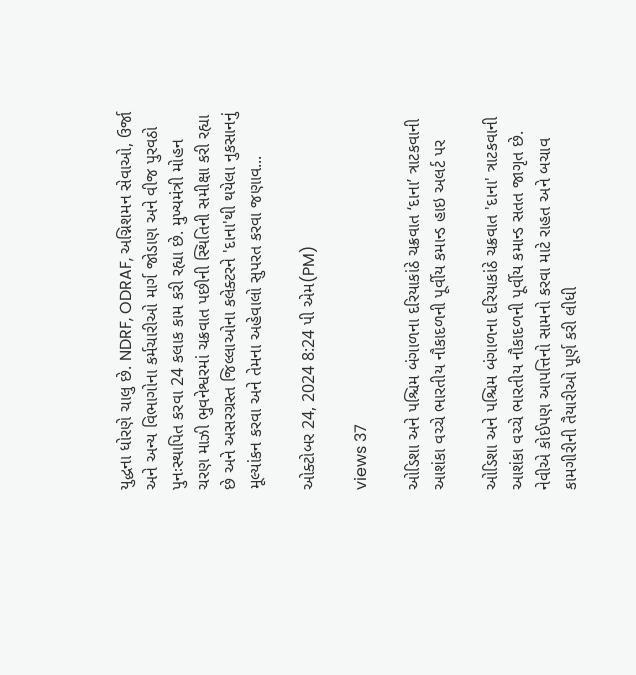યુદ્ધના ધોરણે ચાલુ છે. NDRF, ODRAF, અગ્નિશમન સેવાઓ, ઉર્જા અને અન્ય વિભાગોના કર્મચારીઓ માર્ગ જોડાણ અને વીજ પુરવઠો પુનઃસ્થાપિત કરવા 24 કલાક કામ કરી રહ્યા છે. મુખ્યમંત્રી મોહન ચરણ માઝી ભુવનેશ્વરમાં ચક્રવાત પછીની સ્થિતિની સમીક્ષા કરી રહ્યા છે અને અસરગ્રસ્ત જિલ્લાઓના કલેક્ટરને 'દાના'થી થયેલા નુકસાનનું મૂલ્યાંકન કરવા અને તેમના અહેવાલો સુપરત કરવા જણાવ...

ઓક્ટોબર 24, 2024 8:24 પી એમ(PM)

views 37

ઓડિશા અને પશ્ચિમ બંગાળના દરિયાકાંઠે ચક્રવાત ‘દાના’ ત્રાટકવાની આશંકા વચ્ચે ભારતીય નૌકાદળની પૂર્વીય કમાન્ડ હાઇ અલર્ટ પર

ઓડિશા અને પશ્ચિમ બંગાળના દરિયાકાંઠે ચક્રવાત 'દાના' ત્રાટકવાની આશંકા વચ્ચે ભારતીય નૌકાદળની પૂર્વીય કમાન્ડ સતત જાગૃત છે. નેવીએ કોઈપણ આપત્તિનો સામનો કરવા માટે રાહત અને બચાવ કામગીરીની તૈયારીઓ પૂર્ણ કરી લીધી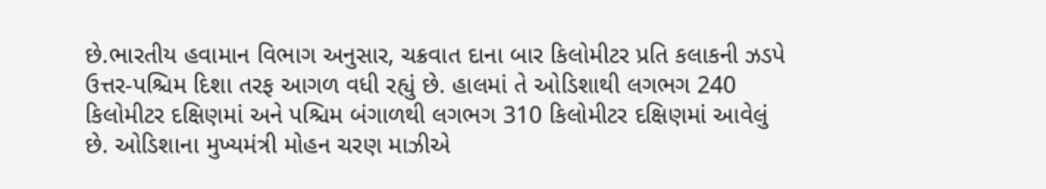છે.ભારતીય હવામાન વિભાગ અનુસાર, ચક્રવાત દાના બાર કિલોમીટર પ્રતિ કલાકની ઝડપે ઉત્તર-પશ્ચિમ દિશા તરફ આગળ વધી રહ્યું છે. હાલમાં તે ઓડિશાથી લગભગ 240 કિલોમીટર દક્ષિણમાં અને પશ્ચિમ બંગાળથી લગભગ 310 કિલોમીટર દક્ષિણમાં આવેલું છે. ઓડિશાના મુખ્યમંત્રી મોહન ચરણ માઝીએ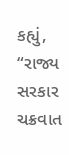કહ્યું, “રાજ્ય સરકાર ચક્રવાત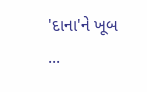'દાના'ને ખૂબ ...